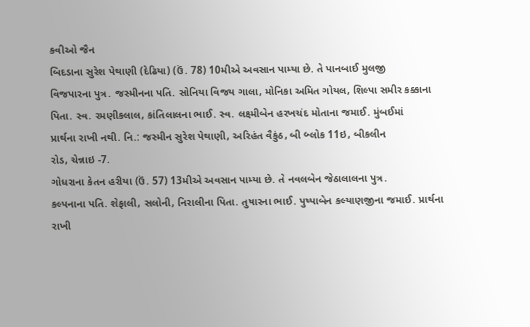કવીઓ જૈન
બિદડાના સુરેશ પેથાણી (દેઢિયા) (ઉં. 78) 10મીએ અવસાન પામ્યા છે. તે પાનબાઈ મુલજી
વિજપારના પુત્ર. જસ્મીનના પતિ. સોનિયા વિજય ગાલા, મોનિકા અમિત ગોયલ, શિલ્પા સમીર કક્કાના
પિતા. સ્વ. રમણીકલાલ, કાંતિલાલના ભાઈ. સ્વ. લક્ષ્મીબેન હરખચંદ મોતાના જમાઈ. મુંબઈમાં
પ્રાર્થના રાખી નથી. નિ.: જસ્મીન સુરેશ પેથાણી, અરિહંત વૈકુંઠ, બી બ્લોક 11ઇ, બીકલીન
રોડ, ચેન્નાઇ -7.
ગોધરાના કેતન હરીયા (ઉં. 57) 13મીએ અવસાન પામ્યા છે. તે નવલબેન જેઠાલાલના પુત્ર.
કલ્પનાના પતિ. શેફાલી, સલોની, નિરાલીના પિતા. તુષારના ભાઈ. પુષ્પાબેન કલ્યાણજીના જમાઈ. પ્રાર્થના રાખી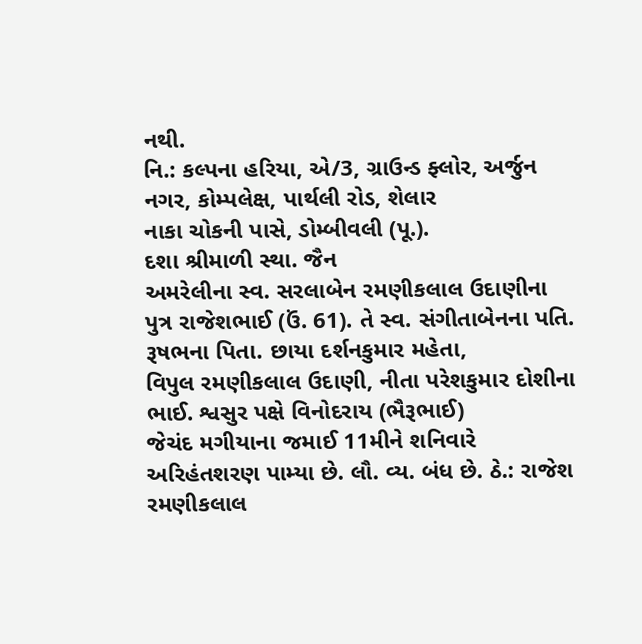નથી.
નિ.: કલ્પના હરિયા, એ/3, ગ્રાઉન્ડ ફ્લોર, અર્જુન નગર, કોમ્પલેક્ષ, પાર્થલી રોડ, શેલાર
નાકા ચોકની પાસે, ડોમ્બીવલી (પૂ.).
દશા શ્રીમાળી સ્થા. જૈન
અમરેલીના સ્વ. સરલાબેન રમણીકલાલ ઉદાણીના
પુત્ર રાજેશભાઈ (ઉં. 61). તે સ્વ. સંગીતાબેનના પતિ. રૂષભના પિતા. છાયા દર્શનકુમાર મહેતા,
વિપુલ રમણીકલાલ ઉદાણી, નીતા પરેશકુમાર દોશીના ભાઈ. શ્વસુર પક્ષે વિનોદરાય (ભૈરૂભાઈ)
જેચંદ મગીયાના જમાઈ 11મીને શનિવારે અરિહંતશરણ પામ્યા છે. લૌ. વ્ય. બંધ છે. ઠે.: રાજેશ
રમણીકલાલ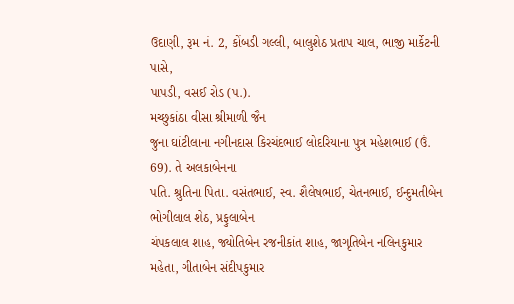ઉદાણી, રૂમ નં. 2, કોંબડી ગલ્લી, બાલુશેઠ પ્રતાપ ચાલ, ભાજી માર્કેટની પાસે,
પાપડી, વસઈ રોડ (પ.).
મચ્છુકાંઠા વીસા શ્રીમાળી જૈન
જુના ઘાંટીલાના નગીનદાસ કિરચંદભાઈ લોદરિયાના પુત્ર મહેશભાઈ (ઉં. 69). તે અલકાબેનના
પતિ. શ્રુતિના પિતા. વસંતભાઈ, સ્વ. શૈલેષભાઈ, ચેતનભાઈ, ઈન્દુમતીબેન ભોગીલાલ શેઠ, પ્રફુલાબેન
ચંપકલાલ શાહ, જ્યોતિબેન રજનીકાંત શાહ, જાગૃતિબેન નલિનકુમાર મહેતા, ગીતાબેન સંદીપકુમાર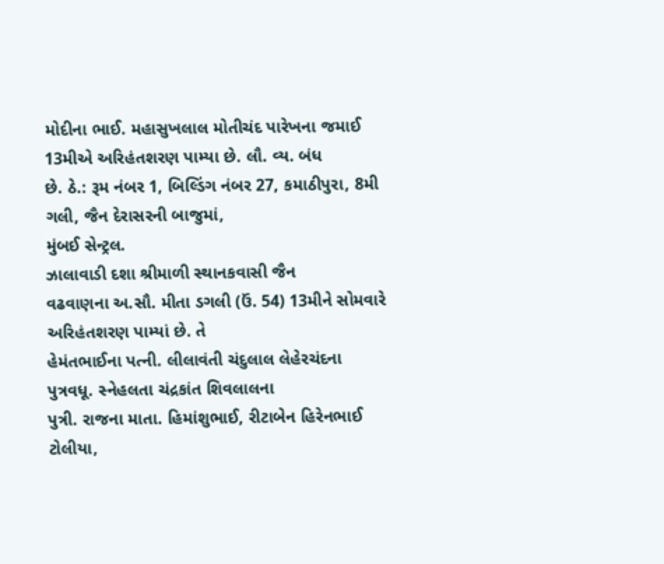મોદીના ભાઈ. મહાસુખલાલ મોતીચંદ પારેખના જમાઈ 13મીએ અરિહંતશરણ પામ્યા છે. લૌ. વ્ય. બંધ
છે. ઠે.: રૂમ નંબર 1, બિલ્ડિંગ નંબર 27, કમાઠીપુરા, 8મી ગલી, જૈન દેરાસરની બાજુમાં,
મુંબઈ સેન્ટ્રલ.
ઝાલાવાડી દશા શ્રીમાળી સ્થાનકવાસી જૈન
વઢવાણના અ.સૌ. મીતા ડગલી (ઉં. 54) 13મીને સોમવારે અરિહંતશરણ પામ્યાં છે. તે
હેમંતભાઈના પત્ની. લીલાવંતી ચંદુલાલ લેહેરચંદના પુત્રવધૂ. સ્નેહલતા ચંદ્રકાંત શિવલાલના
પુત્રી. રાજના માતા. હિમાંશુભાઈ, રીટાબેન હિરેનભાઈ ટોલીયા,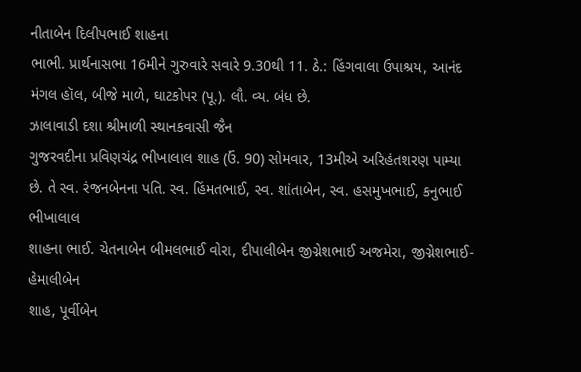નીતાબેન દિલીપભાઈ શાહના
ભાભી. પ્રાર્થનાસભા 16મીને ગુરુવારે સવારે 9.30થી 11. ઠે.: હિંગવાલા ઉપાશ્રય, આનંદ
મંગલ હૉલ, બીજે માળે, ઘાટકોપર (પૂ.). લૌ. વ્ય. બંધ છે.
ઝાલાવાડી દશા શ્રીમાળી સ્થાનકવાસી જૈન
ગુજરવદીના પ્રવિણચંદ્ર ભીખાલાલ શાહ (ઉં. 90) સોમવાર, 13મીએ અરિહંતશરણ પામ્યા
છે. તે સ્વ. રંજનબેનના પતિ. સ્વ. હિંમતભાઈ, સ્વ. શાંતાબેન, સ્વ. હસમુખભાઈ, કનુભાઈ ભીખાલાલ
શાહના ભાઈ. ચેતનાબેન બીમલભાઈ વોરા, દીપાલીબેન જીગ્નેશભાઈ અજમેરા, જીગ્નેશભાઈ-હેમાલીબેન
શાહ, પૂર્વીબેન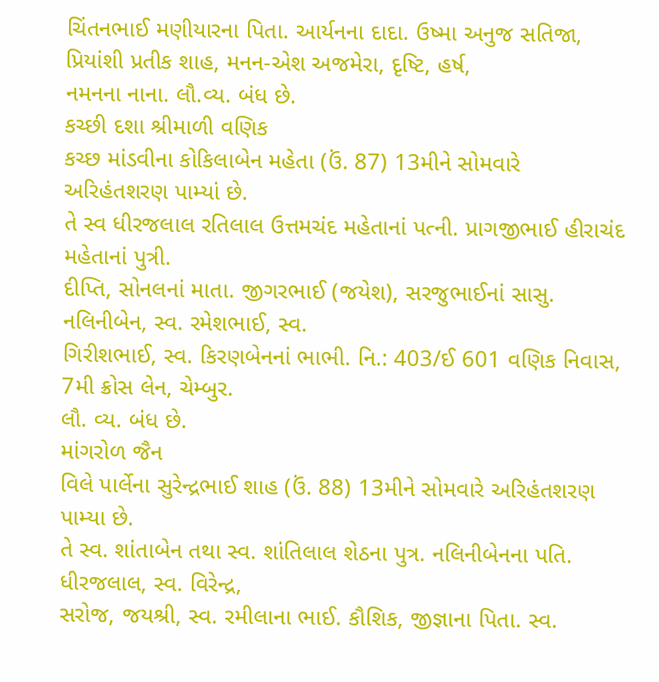ચિંતનભાઈ મણીયારના પિતા. આર્યનના દાદા. ઉષ્મા અનુજ સતિજા, પ્રિયાંશી પ્રતીક શાહ, મનન-એશ અજમેરા, દૃષ્ટિ, હર્ષ,
નમનના નાના. લૌ.વ્ય. બંધ છે.
કચ્છી દશા શ્રીમાળી વણિક
કચ્છ માંડવીના કોકિલાબેન મહેતા (ઉં. 87) 13મીને સોમવારે અરિહંતશરણ પામ્યાં છે.
તે સ્વ ધીરજલાલ રતિલાલ ઉત્તમચંદ મહેતાનાં પત્ની. પ્રાગજીભાઈ હીરાચંદ મહેતાનાં પુત્રી.
દીપ્તિ, સોનલનાં માતા. જીગરભાઈ (જયેશ), સરજુભાઈનાં સાસુ. નલિનીબેન, સ્વ. રમેશભાઈ, સ્વ.
ગિરીશભાઈ, સ્વ. કિરણબેનનાં ભાભી. નિ.: 403/ઈ 601 વણિક નિવાસ, 7મી ક્રોસ લેન, ચેમ્બુર.
લૌ. વ્ય. બંધ છે.
માંગરોળ જૈન
વિલે પાર્લેના સુરેન્દ્રભાઈ શાહ (ઉં. 88) 13મીને સોમવારે અરિહંતશરણ પામ્યા છે.
તે સ્વ. શાંતાબેન તથા સ્વ. શાંતિલાલ શેઠના પુત્ર. નલિનીબેનના પતિ. ધીરજલાલ, સ્વ. વિરેન્દ્ર,
સરોજ, જયશ્રી, સ્વ. રમીલાના ભાઈ. કૌશિક, જીજ્ઞાના પિતા. સ્વ.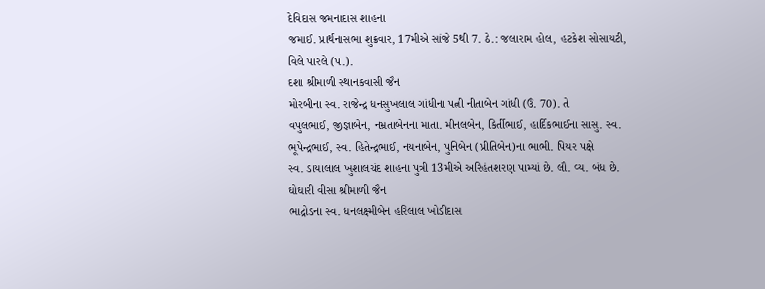દેવિદાસ જમનાદાસ શાહના
જમાઈ. પ્રાર્થનાસભા શુક્રવાર, 17મીએ સાંજે 5થી 7. ઠે.: જલારામ હોલ, હટકેશ સોસાયટી,
વિલે પારલે (પ.).
દશા શ્રીમાળી સ્થાનકવાસી જૈન
મોરબીના સ્વ. રાજેન્દ્ર ધનસુખલાલ ગાંધીના પત્ની નીતાબેન ગાંધી (ઉં. 70). તે
વપુલભાઈ, જીજ્ઞાબેન, નમ્રતાબેનના માતા. મીનલબેન, કિર્તીભાઈ, હાર્દિકભાઈના સાસુ. સ્વ.
ભૂપેન્દ્રભાઈ, સ્વ. હિતેન્દ્રભાઈ, નયનાબેન, પુનિબેન (પ્રીતિબેન)ના ભાભી. પિયર પક્ષે
સ્વ. ડાયાલાલ ખુશાલચંદ શાહના પુત્રી 13મીએ અરિહંતશરણ પામ્યાં છે. લૌ. વ્ય. બંધ છે.
ઘોઘારી વીસા શ્રીમાળી જૈન
ભાદ્રોડના સ્વ. ધનલક્ષ્મીબેન હરિલાલ ખોડીદાસ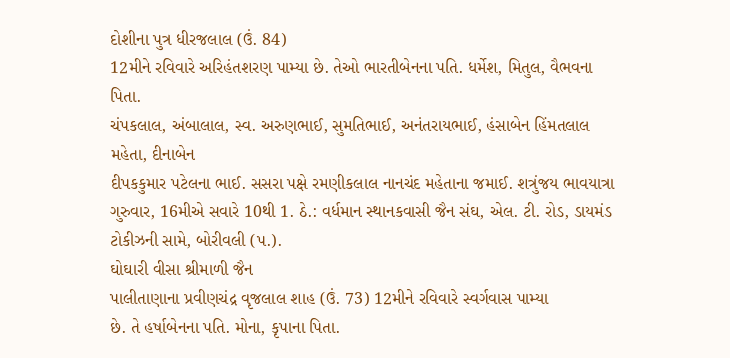દોશીના પુત્ર ધીરજલાલ (ઉં. 84)
12મીને રવિવારે અરિહંતશરણ પામ્યા છે. તેઓ ભારતીબેનના પતિ. ધર્મેશ, મિતુલ, વૈભવના પિતા.
ચંપકલાલ, અંબાલાલ, સ્વ. અરુણભાઈ, સુમતિભાઈ, અનંતરાયભાઈ, હંસાબેન હિંમતલાલ મહેતા, દીનાબેન
દીપકકુમાર પટેલના ભાઈ. સસરા પક્ષે રમણીકલાલ નાનચંદ મહેતાના જમાઈ. શત્રુંજય ભાવયાત્રા
ગુરુવાર, 16મીએ સવારે 10થી 1. ઠે.: વર્ધમાન સ્થાનકવાસી જૈન સંઘ, એલ. ટી. રોડ, ડાયમંડ
ટોકીઝની સામે, બોરીવલી (પ.).
ઘોઘારી વીસા શ્રીમાળી જૈન
પાલીતાણાના પ્રવીણચંદ્ર વૃજલાલ શાહ (ઉં. 73) 12મીને રવિવારે સ્વર્ગવાસ પામ્યા
છે. તે હર્ષાબેનના પતિ. મોના, કૃપાના પિતા.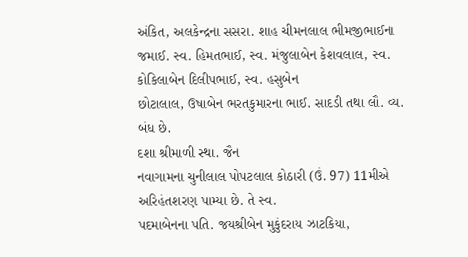અંકિત, અલકેન્દ્રના સસરા. શાહ ચીમનલાલ ભીમજીભાઈના
જમાઈ. સ્વ. હિમતભાઈ, સ્વ. મંજુલાબેન કેશવલાલ, સ્વ. કોકિલાબેન દિલીપભાઈ, સ્વ. હસુબેન
છોટાલાલ, ઉષાબેન ભરતકુમારના ભાઈ. સાદડી તથા લૌ. વ્ય. બંધ છે.
દશા શ્રીમાળી સ્થા. જૈન
નવાગામના ચુનીલાલ પોપટલાલ કોઠારી (ઉં. 97) 11મીએ અરિહંતશરણ પામ્યા છે. તે સ્વ.
પદમાબેનના પતિ. જયશ્રીબેન મુકુંદરાય ઝાટકિયા,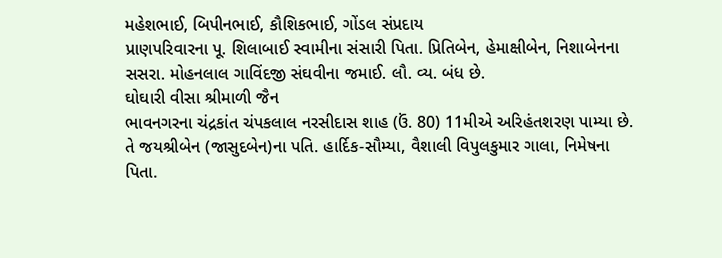મહેશભાઈ, બિપીનભાઈ, કૌશિકભાઈ, ગોંડલ સંપ્રદાય
પ્રાણપરિવારના પૂ. શિલાબાઈ સ્વામીના સંસારી પિતા. પ્રિતિબેન, હેમાક્ષીબેન, નિશાબેનના
સસરા. મોહનલાલ ગાવિંદજી સંઘવીના જમાઈ. લૌ. વ્ય. બંધ છે.
ઘોઘારી વીસા શ્રીમાળી જૈન
ભાવનગરના ચંદ્રકાંત ચંપકલાલ નરસીદાસ શાહ (ઉં. 80) 11મીએ અરિહંતશરણ પામ્યા છે.
તે જયશ્રીબેન (જાસુદબેન)ના પતિ. હાર્દિક-સૌમ્યા, વૈશાલી વિપુલકુમાર ગાલા, નિમેષના પિતા.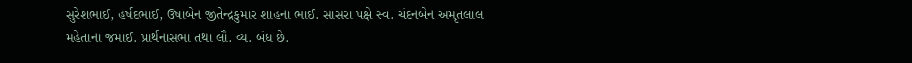સુરેશભાઈ, હર્ષદભાઈ, ઉષાબેન જીતેન્દ્રકુમાર શાહના ભાઈ. સાસરા પક્ષે સ્વ. ચંદનબેન અમૃતલાલ
મહેતાના જમાઈ. પ્રાર્થનાસભા તથા લૌ. વ્ય. બંધ છે.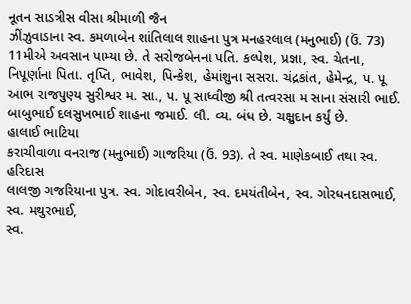નૂતન સાડત્રીસ વીસા શ્રીમાળી જૈન
ઝીંઝુવાડાના સ્વ. કમળાબેન શાંતિલાલ શાહના પુત્ર મનહરલાલ (મનુભાઈ) (ઉં. 73) 11મીએ અવસાન પામ્યા છે. તે સરોજબેનના પતિ. કલ્પેશ, પ્રજ્ઞા, સ્વ. ચેતના, નિપૂર્ણાના પિતા. તૃપ્તિ, ભાવેશ, પિન્કેશ, હેમાંશુના સસરા. ચંદ્રકાંત, હેમેન્દ્ર, પ. પૂ આભ રાજપુણ્ય સુરીશ્વર મ. સા., પ. પૂ સાધ્વીજી શ્રી તત્વરસા મ સાના સંસારી ભાઈ. બાબુભાઈ દલસુખભાઈ શાહના જમાઈ. લૌ. વ્ય. બંધ છે. ચક્ષુદાન કર્યું છે.
હાલાઈ ભાટિયા
કરાચીવાળા વનરાજ (મનુભાઈ) ગાજરિયા (ઉં. 93). તે સ્વ. માણેકબાઈ તથા સ્વ. હરિદાસ
લાલજી ગજરિયાના પુત્ર. સ્વ. ગોદાવરીબેન, સ્વ. દમયંતીબેન, સ્વ. ગોરધનદાસભાઈ, સ્વ. મથુરભાઈ,
સ્વ.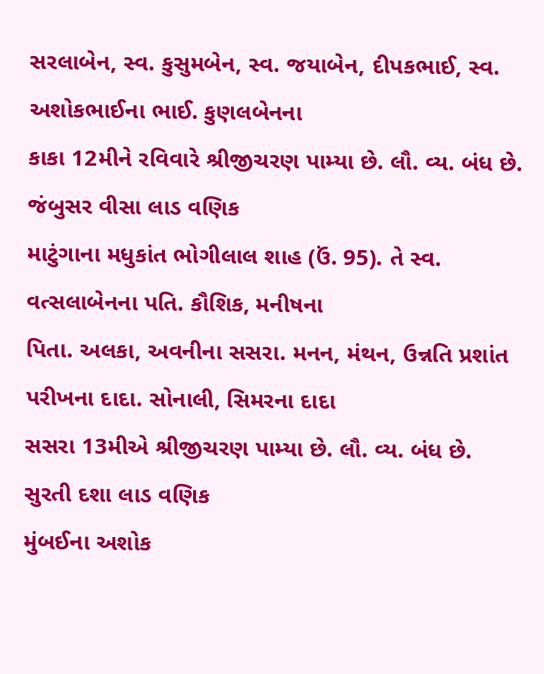સરલાબેન, સ્વ. કુસુમબેન, સ્વ. જયાબેન, દીપકભાઈ, સ્વ. અશોકભાઈના ભાઈ. કુણલબેનના
કાકા 12મીને રવિવારે શ્રીજીચરણ પામ્યા છે. લૌ. વ્ય. બંધ છે.
જંબુસર વીસા લાડ વણિક
માટુંગાના મધુકાંત ભોગીલાલ શાહ (ઉં. 95). તે સ્વ. વત્સલાબેનના પતિ. કૌશિક, મનીષના
પિતા. અલકા, અવનીના સસરા. મનન, મંથન, ઉન્નતિ પ્રશાંત પરીખના દાદા. સોનાલી, સિમરના દાદા
સસરા 13મીએ શ્રીજીચરણ પામ્યા છે. લૌ. વ્ય. બંધ છે.
સુરતી દશા લાડ વણિક
મુંબઈના અશોક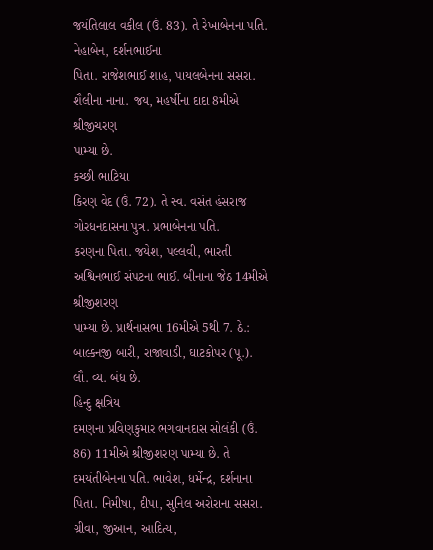જયંતિલાલ વકીલ (ઉં. 83). તે રેખાબેનના પતિ. નેહાબેન, દર્શનભાઈના
પિતા. રાજેશભાઈ શાહ, પાયલબેનના સસરા. શૈલીના નાના. જય, મહર્ષીના દાદા 8મીએ શ્રીજીચરણ
પામ્યા છે.
કચ્છી ભાટિયા
કિરણ વેદ (ઉં. 72). તે સ્વ. વસંત હંસરાજ ગોરધનદાસના પુત્ર. પ્રભાબેનના પતિ.
કરણના પિતા. જયેશ, પલ્લવી, ભારતી અશ્વિનભાઈ સંપટના ભાઈ. બીનાના જેઠ 14મીએ શ્રીજીશરણ
પામ્યા છે. પ્રાર્થનાસભા 16મીએ 5થી 7. ઠે.: બાલ્કનજી બારી, રાજાવાડી, ઘાટકોપર (પૂ.).
લૌ. વ્ય. બંધ છે.
હિન્દુ ક્ષત્રિય
દમણના પ્રવિણકુમાર ભગવાનદાસ સોલંકી (ઉં. 86) 11મીએ શ્રીજીશરણ પામ્યા છે. તે
દમયંતીબેનના પતિ. ભાવેશ, ધર્મેન્દ્ર, દર્શનાના પિતા. નિમીષા, દીપા, સુનિલ અરોરાના સસરા.
ગ્રીવા, જીઆન, આદિત્ય,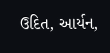ઉદિત, આર્યન,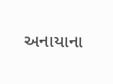અનાયાના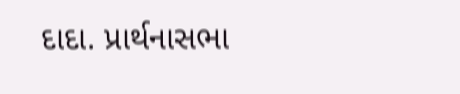દાદા. પ્રાર્થનાસભા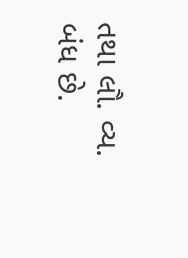તથા લૌ. વ્ય. બંધ છે.